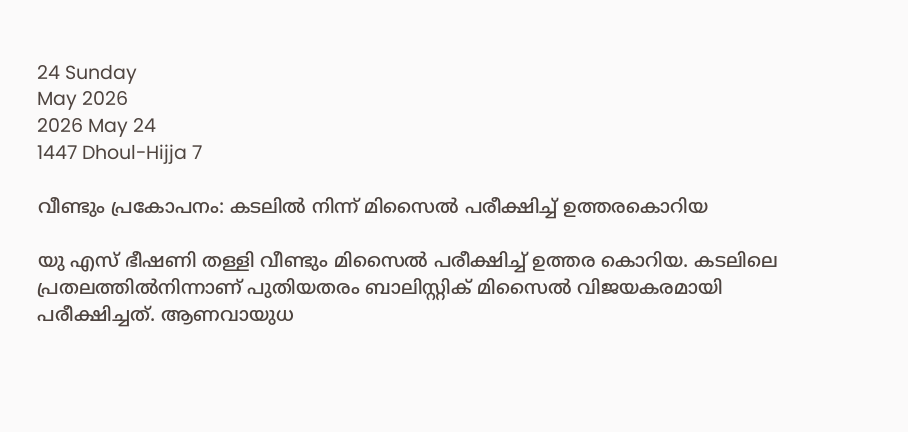24 Sunday
May 2026
2026 May 24
1447 Dhoul-Hijja 7

വീണ്ടും പ്രകോപനം: കടലില്‍ നിന്ന് മിസൈല്‍ പരീക്ഷിച്ച് ഉത്തരകൊറിയ

യു എസ് ഭീഷണി തള്ളി വീണ്ടും മിസൈല്‍ പരീക്ഷിച്ച് ഉത്തര കൊറിയ. കടലിലെ പ്രതലത്തില്‍നിന്നാണ് പുതിയതരം ബാലിസ്റ്റിക് മിസൈല്‍ വിജയകരമായി പരീക്ഷിച്ചത്. ആണവായുധ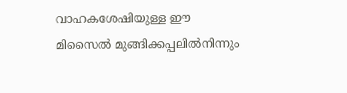വാഹകശേഷിയുള്ള ഈ മിസൈല്‍ മുങ്ങിക്കപ്പലില്‍നിന്നും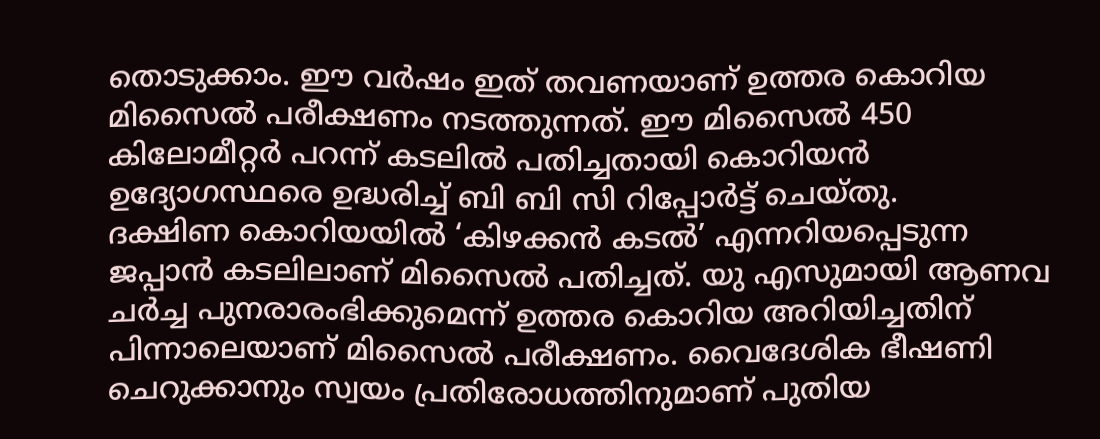തൊടുക്കാം. ഈ വര്‍ഷം ഇത് തവണയാണ് ഉത്തര കൊറിയ മിസൈല്‍ പരീക്ഷണം നടത്തുന്നത്. ഈ മിസൈല്‍ 450 കിലോമീറ്റര്‍ പറന്ന് കടലില്‍ പതിച്ചതായി കൊറിയന്‍ ഉദ്യോഗസ്ഥരെ ഉദ്ധരിച്ച് ബി ബി സി റിപ്പോര്‍ട്ട് ചെയ്തു.
ദക്ഷിണ കൊറിയയില്‍ ‘കിഴക്കന്‍ കടല്‍’ എന്നറിയപ്പെടുന്ന ജപ്പാന്‍ കടലിലാണ് മിസൈല്‍ പതിച്ചത്. യു എസുമായി ആണവ ചര്‍ച്ച പുനരാരംഭിക്കുമെന്ന് ഉത്തര കൊറിയ അറിയിച്ചതിന് പിന്നാലെയാണ് മിസൈല്‍ പരീക്ഷണം. വൈദേശിക ഭീഷണി ചെറുക്കാനും സ്വയം പ്രതിരോധത്തിനുമാണ് പുതിയ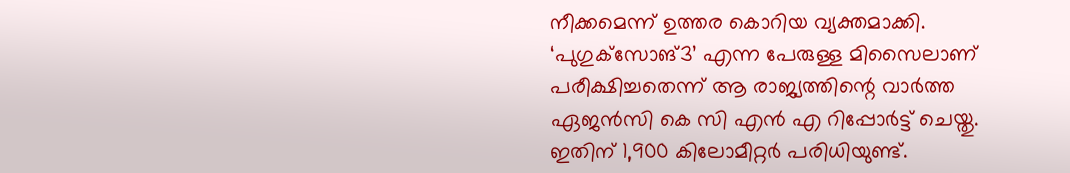നീക്കമെന്ന് ഉത്തര കൊറിയ വ്യക്തമാക്കി.
‘പുഗുക്‌സോങ്3’ എന്ന പേരുള്ള മിസൈലാണ് പരീക്ഷിച്ചതെന്ന് ആ രാജ്യത്തിന്റെ വാര്‍ത്ത ഏജന്‍സി കെ സി എന്‍ എ റിപ്പോര്‍ട്ട് ചെയ്തു. ഇതിന് 1,900 കിലോമീറ്റര്‍ പരിധിയുണ്ട്.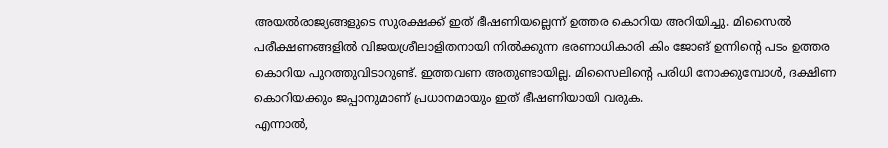അയല്‍രാജ്യങ്ങളുടെ സുരക്ഷക്ക് ഇത് ഭീഷണിയല്ലെന്ന് ഉത്തര കൊറിയ അറിയിച്ചു. മിസൈല്‍ പരീക്ഷണങ്ങളില്‍ വിജയശ്രീലാളിതനായി നില്‍ക്കുന്ന ഭരണാധികാരി കിം ജോങ് ഉന്നിന്റെ പടം ഉത്തര കൊറിയ പുറത്തുവിടാറുണ്ട്. ഇത്തവണ അതുണ്ടായില്ല. മിസൈലിന്റെ പരിധി നോക്കുമ്പോള്‍, ദക്ഷിണ കൊറിയക്കും ജപ്പാനുമാണ് പ്രധാനമായും ഇത് ഭീഷണിയായി വരുക.
എന്നാല്‍,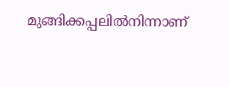മുങ്ങിക്കപ്പലില്‍നിന്നാണ്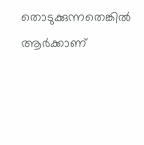തൊടുക്കുന്നതെങ്കില്‍ ആര്‍ക്കാണ്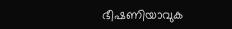ഭീഷണിയാവുക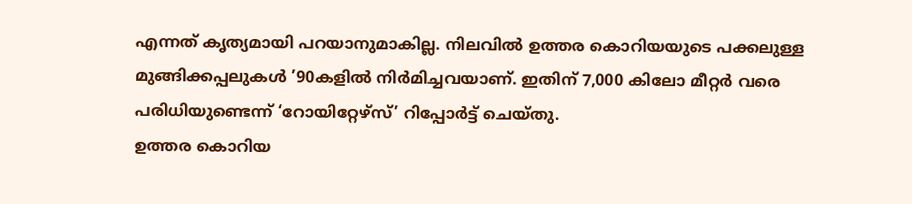എന്നത് കൃത്യമായി പറയാനുമാകില്ല. നിലവില്‍ ഉത്തര കൊറിയയുടെ പക്കലുള്ള മുങ്ങിക്കപ്പലുകള്‍ ’90കളില്‍ നിര്‍മിച്ചവയാണ്. ഇതിന് 7,000 കിലോ മീറ്റര്‍ വരെ പരിധിയുണ്ടെന്ന് ‘റോയിറ്റേഴ്‌സ്’ റിപ്പോര്‍ട്ട് ചെയ്തു.
ഉത്തര കൊറിയ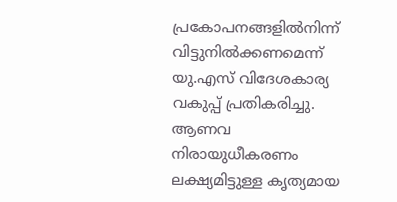പ്രകോപനങ്ങളില്‍നിന്ന് വിട്ടുനില്‍ക്കണമെന്ന് യു.എസ് വിദേശകാര്യ വകുപ്പ് പ്രതികരിച്ചു. ആണവ നിരായുധീകരണം ലക്ഷ്യമിട്ടുള്ള കൃത്യമായ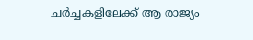ചര്‍ച്ചകളിലേക്ക് ആ രാജ്യം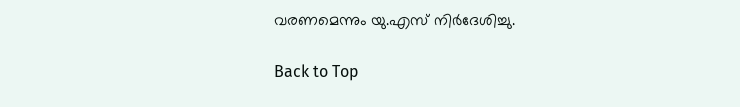വരണമെന്നും യു.എസ് നിര്‍ദേശിച്ചു.

Back to Top